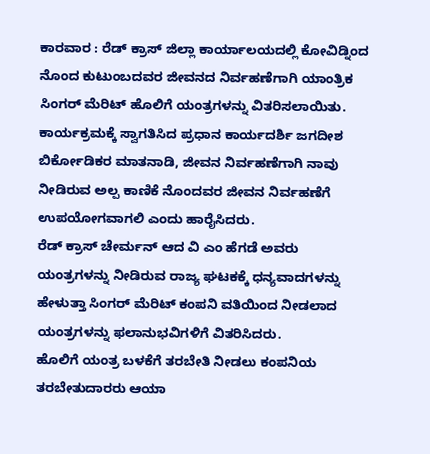ಕಾರವಾರ : ರೆಡ್ ಕ್ರಾಸ್ ಜಿಲ್ಲಾ ಕಾರ್ಯಾಲಯದಲ್ಲಿ ಕೋವಿಡ್ನಿಂದ ನೊಂದ ಕುಟುಂಬದವರ ಜೀವನದ ನಿರ್ವಹಣೆಗಾಗಿ ಯಾಂತ್ರಿಕ ಸಿಂಗರ್ ಮೆರಿಟ್ ಹೊಲಿಗೆ ಯಂತ್ರಗಳನ್ನು ವಿತರಿಸಲಾಯಿತು.
ಕಾರ್ಯಕ್ರಮಕ್ಕೆ ಸ್ವಾಗತಿಸಿದ ಪ್ರಧಾನ ಕಾರ್ಯದರ್ಶಿ ಜಗದೀಶ ಬಿರ್ಕೋಡಿಕರ ಮಾತನಾಡಿ, ಜೀವನ ನಿರ್ವಹಣೆಗಾಗಿ ನಾವು ನೀಡಿರುವ ಅಲ್ಪ ಕಾಣಿಕೆ ನೊಂದವರ ಜೀವನ ನಿರ್ವಹಣೆಗೆ ಉಪಯೋಗವಾಗಲಿ ಎಂದು ಹಾರೈಸಿದರು.
ರೆಡ್ ಕ್ರಾಸ್ ಚೇರ್ಮನ್ ಆದ ವಿ ಎಂ ಹೆಗಡೆ ಅವರು ಯಂತ್ರಗಳನ್ನು ನೀಡಿರುವ ರಾಜ್ಯ ಘಟಕಕ್ಕೆ ಧನ್ಯವಾದಗಳನ್ನು ಹೇಳುತ್ತಾ ಸಿಂಗರ್ ಮೆರಿಟ್ ಕಂಪನಿ ವತಿಯಿಂದ ನೀಡಲಾದ ಯಂತ್ರಗಳನ್ನು ಫಲಾನುಭವಿಗಳಿಗೆ ವಿತರಿಸಿದರು.
ಹೊಲಿಗೆ ಯಂತ್ರ ಬಳಕೆಗೆ ತರಬೇತಿ ನೀಡಲು ಕಂಪನಿಯ ತರಬೇತುದಾರರು ಆಯಾ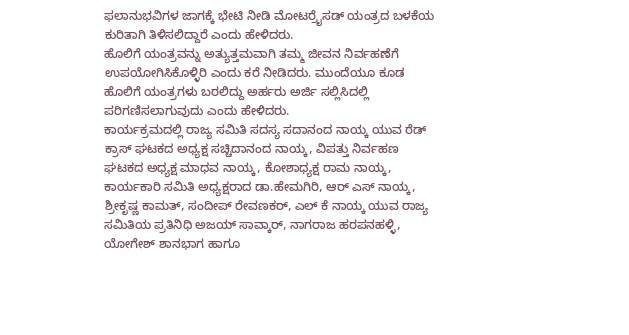ಫಲಾನುಭವಿಗಳ ಜಾಗಕ್ಕೆ ಭೇಟಿ ನೀಡಿ ಮೋಟರ್ರೈಸಡ್ ಯಂತ್ರದ ಬಳಕೆಯ ಕುರಿತಾಗಿ ತಿಳಿಸಲಿದ್ದಾರೆ ಎಂದು ಹೇಳಿದರು.
ಹೊಲಿಗೆ ಯಂತ್ರವನ್ನು ಅತ್ಯುತ್ತಮವಾಗಿ ತಮ್ಮ ಜೀವನ ನಿರ್ವಹಣೆಗೆ ಉಪಯೋಗಿಸಿಕೊಳ್ಳಿರಿ ಎಂದು ಕರೆ ನೀಡಿದರು. ಮುಂದೆಯೂ ಕೂಡ ಹೊಲಿಗೆ ಯಂತ್ರಗಳು ಬರಲಿದ್ದು ಅರ್ಹರು ಅರ್ಜಿ ಸಲ್ಲಿಸಿದಲ್ಲಿ ಪರಿಗಣಿಸಲಾಗುವುದು ಎಂದು ಹೇಳಿದರು.
ಕಾರ್ಯಕ್ರಮದಲ್ಲಿ ರಾಜ್ಯ ಸಮಿತಿ ಸದಸ್ಯ ಸದಾನಂದ ನಾಯ್ಕ ಯುವ ರೆಡ್ ಕ್ರಾಸ್ ಘಟಕದ ಅಧ್ಯಕ್ಷ ಸಚ್ಚಿದಾನಂದ ನಾಯ್ಕ, ವಿಪತ್ತು ನಿರ್ವಹಣ ಘಟಕದ ಅಧ್ಯಕ್ಷ ಮಾಧವ ನಾಯ್ಕ, ಕೋಶಾಧ್ಯಕ್ಷ ರಾಮ ನಾಯ್ಕ, ಕಾರ್ಯಕಾರಿ ಸಮಿತಿ ಅಧ್ಯಕ್ಷರಾದ ಡಾ.ಹೇಮಗಿರಿ, ಆರ್ ಎಸ್ ನಾಯ್ಕ, ಶ್ರೀಕೃಷ್ಣ ಕಾಮತ್, ಸಂದೀಪ್ ರೇವಣಕರ್, ಎಲ್ ಕೆ ನಾಯ್ಕ ಯುವ ರಾಜ್ಯ ಸಮಿತಿಯ ಪ್ರತಿನಿಧಿ ಅಜಯ್ ಸಾವ್ಕಾರ್, ನಾಗರಾಜ ಹರಪನಹಳ್ಳಿ, ಯೋಗೇಶ್ ಶಾನಭಾಗ ಹಾಗೂ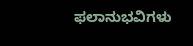ಫಲಾನುಭವಿಗಳು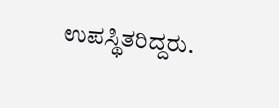ಉಪಸ್ಥಿತರಿದ್ದರು.